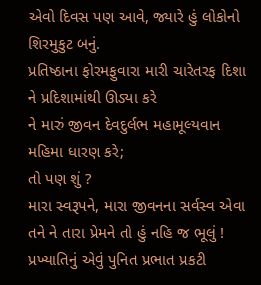એવો દિવસ પણ આવે, જ્યારે હું લોકોનો શિરમુકુટ બનું.
પ્રતિષ્ઠાના ફોરમફુવારા મારી ચારેતરફ દિશા ને પ્રદિશામાંથી ઊડ્યા કરે
ને મારું જીવન દેવદુર્લભ મહામૂલ્યવાન મહિમા ધારણ કરે;
તો પણ શું ?
મારા સ્વરૂપને, મારા જીવનના સર્વસ્વ એવા તને ને તારા પ્રેમને તો હું નહિ જ ભૂલું !
પ્રખ્યાતિનું એવું પુનિત પ્રભાત પ્રકટી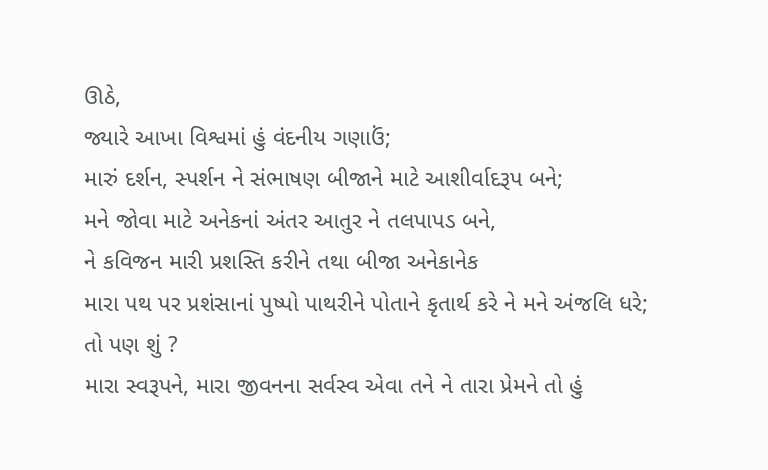ઊઠે,
જ્યારે આખા વિશ્વમાં હું વંદનીય ગણાઉં;
મારું દર્શન, સ્પર્શન ને સંભાષણ બીજાને માટે આશીર્વાદરૂપ બને;
મને જોવા માટે અનેકનાં અંતર આતુર ને તલપાપડ બને,
ને કવિજન મારી પ્રશસ્તિ કરીને તથા બીજા અનેકાનેક
મારા પથ પર પ્રશંસાનાં પુષ્પો પાથરીને પોતાને કૃતાર્થ કરે ને મને અંજલિ ધરે;
તો પણ શું ?
મારા સ્વરૂપને, મારા જીવનના સર્વસ્વ એવા તને ને તારા પ્રેમને તો હું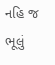નહિ જ ભૂલું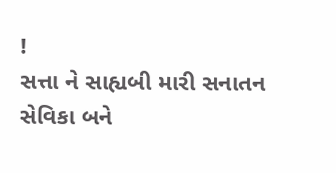!
સત્તા ને સાહ્યબી મારી સનાતન સેવિકા બને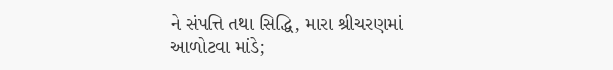ને સંપત્તિ તથા સિદ્ધિ, મારા શ્રીચરણમાં આળોટવા માંડે;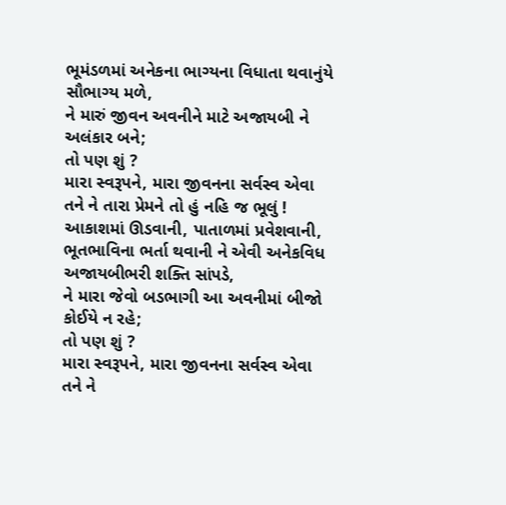ભૂમંડળમાં અનેકના ભાગ્યના વિધાતા થવાનુંયે સૌભાગ્ય મળે,
ને મારું જીવન અવનીને માટે અજાયબી ને અલંકાર બને;
તો પણ શું ?
મારા સ્વરૂપને, મારા જીવનના સર્વસ્વ એવા તને ને તારા પ્રેમને તો હું નહિ જ ભૂલું !
આકાશમાં ઊડવાની, પાતાળમાં પ્રવેશવાની,
ભૂતભાવિના ભર્તા થવાની ને એવી અનેકવિધ અજાયબીભરી શક્તિ સાંપડે,
ને મારા જેવો બડભાગી આ અવનીમાં બીજો કોઈયે ન રહે;
તો પણ શું ?
મારા સ્વરૂપને, મારા જીવનના સર્વસ્વ એવા તને ને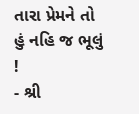તારા પ્રેમને તો હું નહિ જ ભૂલું !
- શ્રી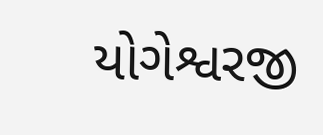યોગેશ્વરજી